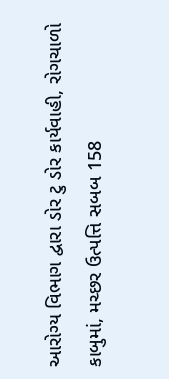આરોગ્ય વિભાગ દ્વારા ડોર ટુ ડોર કાર્યવાહી, રોગચાળો કાબુમાં, મચ્છર ઉત્પત્તિ સબબ 158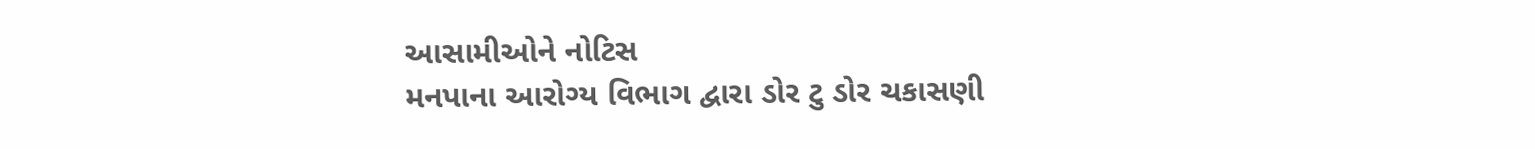આસામીઓને નોટિસ
મનપાના આરોગ્ય વિભાગ દ્વારા ડોર ટુ ડોર ચકાસણી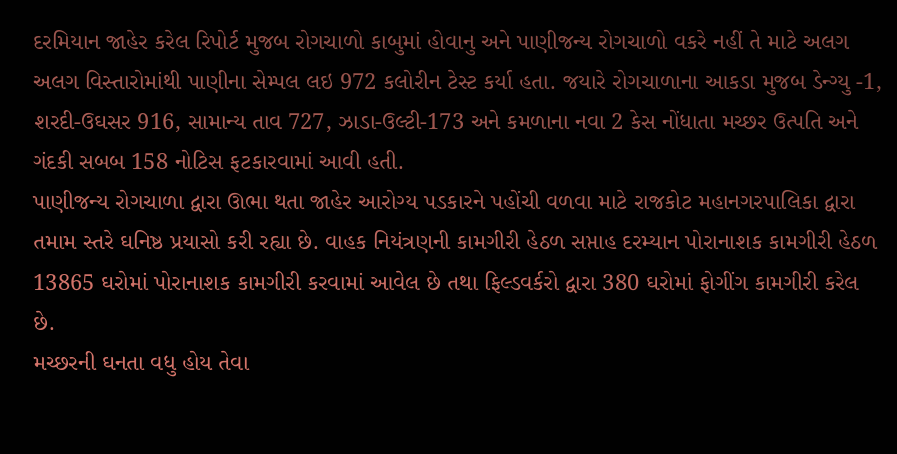દરમિયાન જાહેર કરેલ રિપોર્ટ મુજબ રોગચાળો કાબુમાં હોવાનુ અને પાણીજન્ય રોગચાળો વકરે નહીં તે માટે અલગ અલગ વિસ્તારોમાંથી પાણીના સેમ્પલ લઇ 972 કલોરીન ટેસ્ટ કર્યા હતા. જયારે રોગચાળાના આકડા મુજબ ડેન્ગ્યુ -1, શરદી-ઉઘસર 916, સામાન્ય તાવ 727, ઝાડા-ઉલ્ટી-173 અને કમળાના નવા 2 કેસ નોંધાતા મચ્છર ઉત્પતિ અને ગંદકી સબબ 158 નોટિસ ફટકારવામાં આવી હતી.
પાણીજન્ય રોગચાળા દ્વારા ઊભા થતા જાહેર આરોગ્ય પડકારને પહોંચી વળવા માટે રાજકોટ મહાનગરપાલિકા દ્વારા તમામ સ્તરે ઘનિષ્ઠ પ્રયાસો કરી રહ્યા છે. વાહક નિયંત્રણની કામગીરી હેઠળ સપ્તાહ દરમ્યાન પોરાનાશક કામગીરી હેઠળ 13865 ઘરોમાં પોરાનાશક કામગીરી કરવામાં આવેલ છે તથા ફિલ્ડવર્કરો દ્વારા 380 ઘરોમાં ફોગીંગ કામગીરી કરેલ છે.
મચ્છરની ઘનતા વધુ હોય તેવા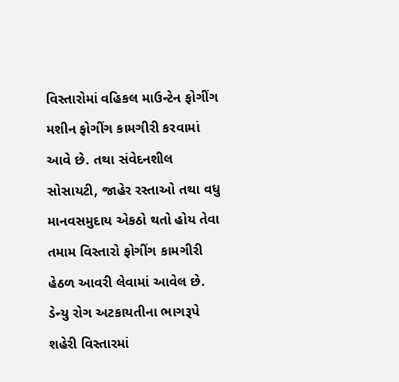વિસ્તારોમાં વહિકલ માઉન્ટેન ફોગીંગ મશીન ફોગીંગ કામગીરી કરવામાં આવે છે. તથા સંવેદનશીલ સોસાયટી, જાહેર રસ્તાઓ તથા વધુ માનવસમુદાય એકઠો થતો હોય તેવા તમામ વિસ્તારો ફોગીંગ કામગીરી હેઠળ આવરી લેવામાં આવેલ છે.
ડેન્યુ રોગ અટકાયતીના ભાગરૂપે શહેરી વિસ્તારમાં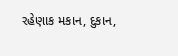રહેણાક મકાન, દુકાન,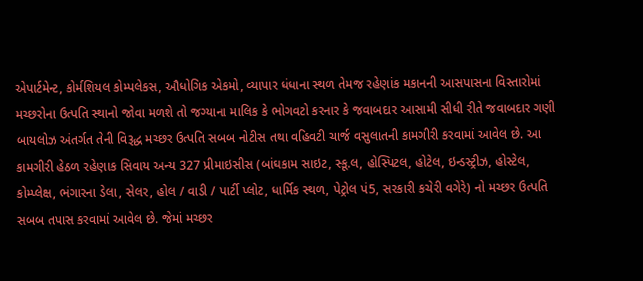એપાર્ટમેન્ટ, કોર્મશિયલ કોમ્પલેકસ, ઔધોગિક એકમો, વ્યાપાર ધંધાના સ્થળ તેમજ રહેણાંક મકાનની આસપાસના વિસ્તારોમાં મચ્છરોના ઉત્પતિ સ્થાનો જોવા મળશે તો જગ્યાના માલિક કે ભોગવટો કરનાર કે જવાબદાર આસામી સીધી રીતે જવાબદાર ગણી બાયલોઝ અંતર્ગત તેની વિરૂદ્ધ મચ્છર ઉત્પતિ સબબ નોટીસ તથા વહિવટી ચાર્જ વસુલાતની કામગીરી કરવામાં આવેલ છે. આ કામગીરી હેઠળ રહેણાક સિવાય અન્ય 327 પ્રીમાઇસીસ (બાંઘકામ સાઇટ, સ્કૂ.લ, હોસ્પિટલ, હોટેલ, ઇન્ડસ્ટ્રીઝ, હોસ્ટેલ, કોમ્પ્લેક્ષ, ભંગારના ડેલા, સેલર, હોલ / વાડી / પાર્ટી પ્લોટ, ધાર્મિક સ્થળ, પેટ્રોલ પં5, સરકારી કચેરી વગેરે) નો મચ્છર ઉત્પતિ સબબ તપાસ કરવામાં આવેલ છે. જેમાં મચ્છર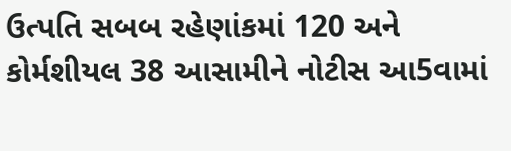ઉત્પતિ સબબ રહેણાંકમાં 120 અને કોર્મશીયલ 38 આસામીને નોટીસ આ5વામાં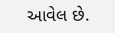આવેલ છે.